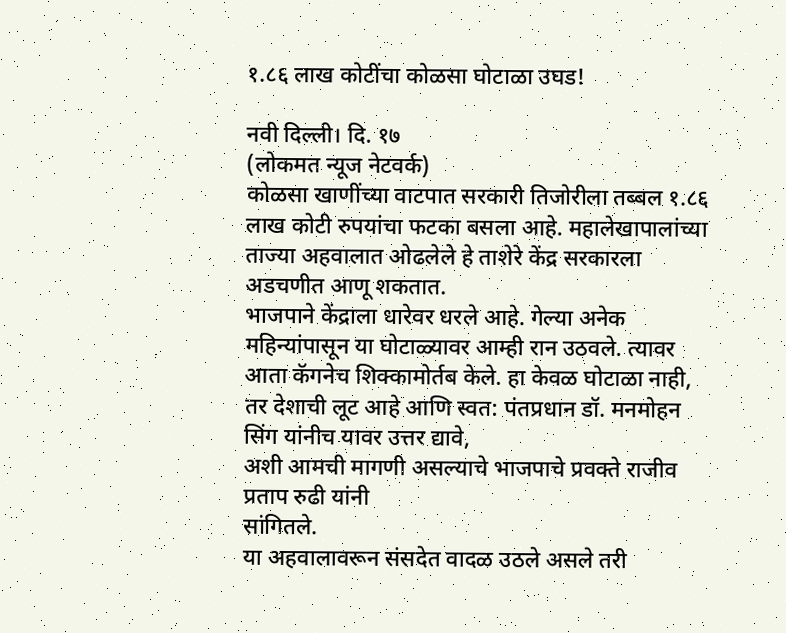१.८६ लाख कोटींचा कोळसा घोटाळा उघड!

नवी दिल्ली। दि. १७
(लोकमत न्यूज नेटवर्क)
कोळसा खाणींच्या वाटपात सरकारी तिजोरीला तब्बल १.८६ लाख कोटी रुपयांचा फटका बसला आहे. महालेखापालांच्या ताज्या अहवालात ओढलेले हे ताशेरे केंद्र सरकारला अडचणीत आणू शकतात.
भाजपाने केंद्राला धारेवर धरले आहे. गेल्या अनेक महिन्यांपासून या घोटाळ्यावर आम्ही रान उठवले. त्यावर आता कॅगनेच शिक्कामोर्तब केले. हा केवळ घोटाळा नाही, तर देशाची लूट आहे आणि स्वत: पंतप्रधान डॉ. मनमोहन सिंग यांनीच यावर उत्तर द्यावे,
अशी आमची मागणी असल्याचे भाजपाचे प्रवक्ते राजीव प्रताप रुढी यांनी
सांगितले.
या अहवालावरून संसदेत वादळ उठले असले तरी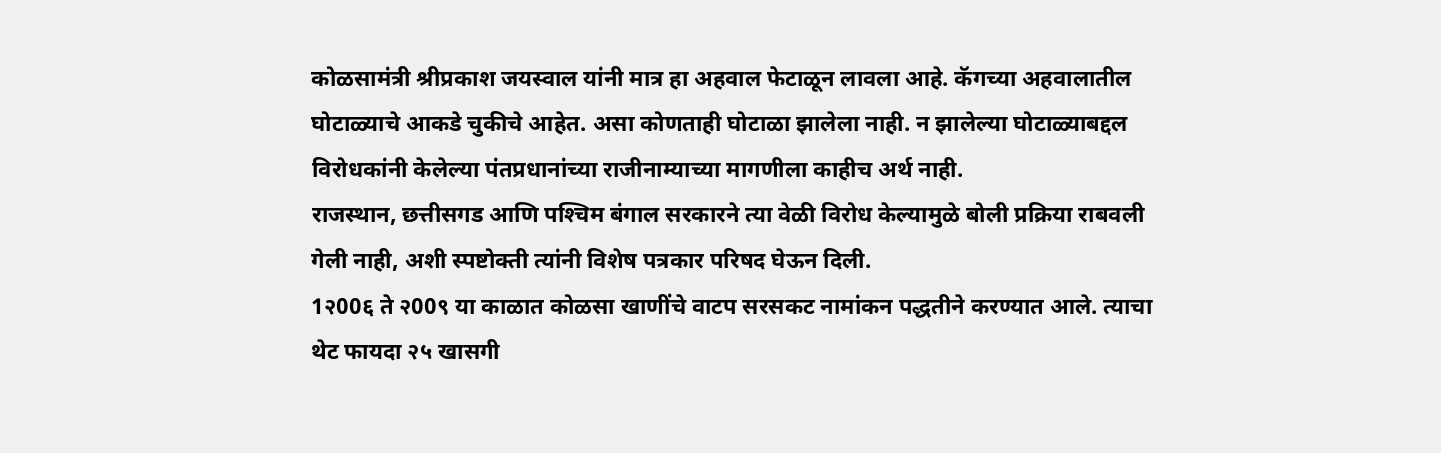कोळसामंत्री श्रीप्रकाश जयस्वाल यांनी मात्र हा अहवाल फेटाळून लावला आहे. कॅगच्या अहवालातील घोटाळ्याचे आकडे चुकीचे आहेत. असा कोणताही घोटाळा झालेला नाही. न झालेल्या घोटाळ्याबद्दल विरोधकांनी केलेल्या पंतप्रधानांच्या राजीनाम्याच्या मागणीला काहीच अर्थ नाही.
राजस्थान, छत्तीसगड आणि पश्‍चिम बंगाल सरकारने त्या वेळी विरोध केल्यामुळे बोली प्रक्रिया राबवली गेली नाही, अशी स्पष्टोक्ती त्यांनी विशेष पत्रकार परिषद घेऊन दिली.
1२00६ ते २00९ या काळात कोळसा खाणींचे वाटप सरसकट नामांकन पद्धतीने करण्यात आले. त्याचा थेट फायदा २५ खासगी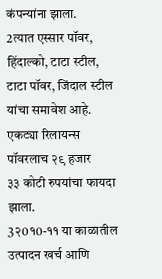कंपन्यांना झाला.
2त्यात एस्सार पॉवर, हिंदाल्को, टाटा स्टील, टाटा पॉवर, जिंदाल स्टील यांचा समावेश आहे. एकट्या रिलायन्स पॉवरलाच २९ हजार
३३ कोटी रुपयांचा फायदा झाला.
3२0१0-११ या काळातील उत्पादन खर्च आणि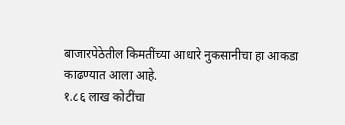बाजारपेठेतील किमतींच्या आधारे नुकसानीचा हा आकडा काढण्यात आला आहे.
१.८६ लाख कोटींचा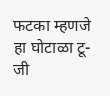फटका म्हणजे हा घोटाळा टू-जी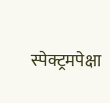स्पेक्ट्रमपेक्षा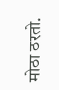मोठा ठरतो.